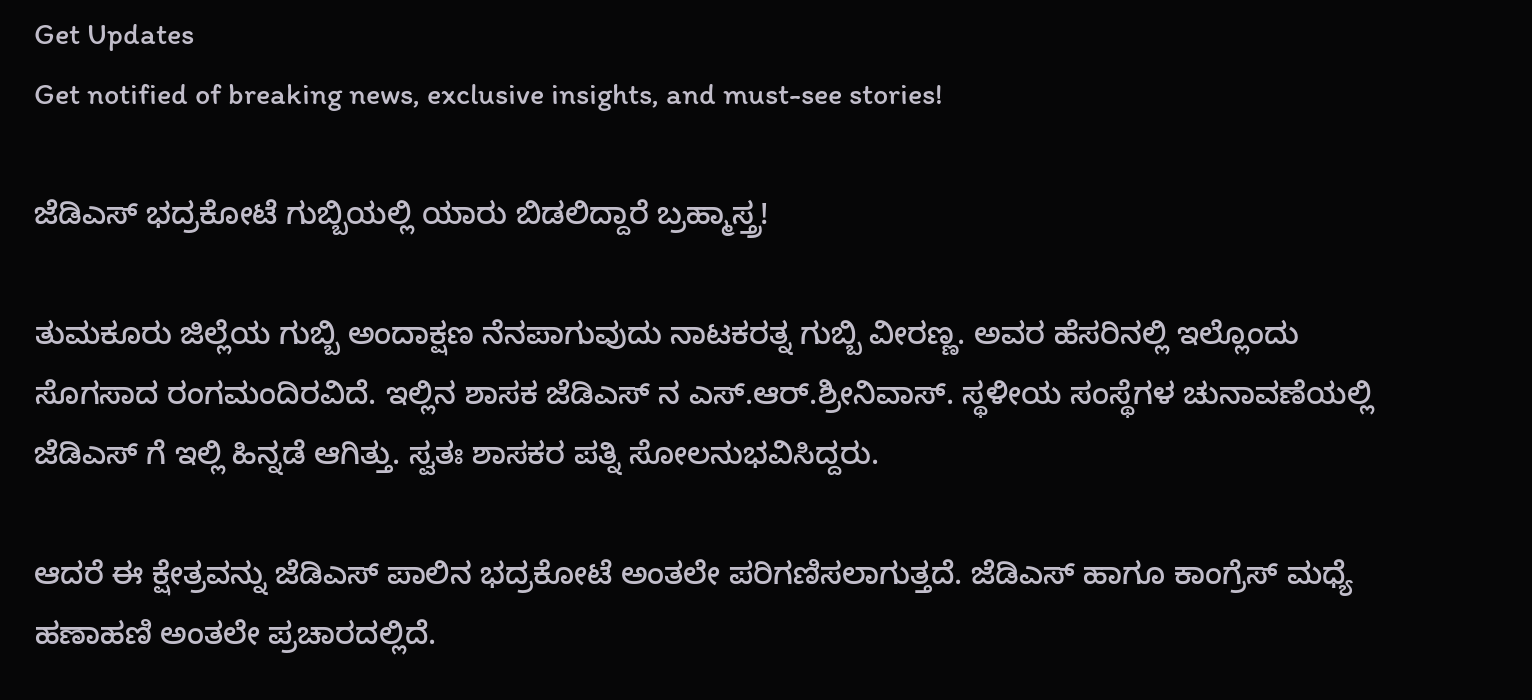Get Updates
Get notified of breaking news, exclusive insights, and must-see stories!

ಜೆಡಿಎಸ್ ಭದ್ರಕೋಟೆ ಗುಬ್ಬಿಯಲ್ಲಿ ಯಾರು ಬಿಡಲಿದ್ದಾರೆ ಬ್ರಹ್ಮಾಸ್ತ್ರ!

ತುಮಕೂರು ಜಿಲ್ಲೆಯ ಗುಬ್ಬಿ ಅಂದಾಕ್ಷಣ ನೆನಪಾಗುವುದು ನಾಟಕರತ್ನ ಗುಬ್ಬಿ ವೀರಣ್ಣ. ಅವರ ಹೆಸರಿನಲ್ಲಿ ಇಲ್ಲೊಂದು ಸೊಗಸಾದ ರಂಗಮಂದಿರವಿದೆ. ಇಲ್ಲಿನ ಶಾಸಕ ಜೆಡಿಎಸ್ ನ ಎಸ್.ಆರ್.ಶ್ರೀನಿವಾಸ್. ಸ್ಥಳೀಯ ಸಂಸ್ಥೆಗಳ ಚುನಾವಣೆಯಲ್ಲಿ ಜೆಡಿಎಸ್ ಗೆ ಇಲ್ಲಿ ಹಿನ್ನಡೆ ಆಗಿತ್ತು. ಸ್ವತಃ ಶಾಸಕರ ಪತ್ನಿ ಸೋಲನುಭವಿಸಿದ್ದರು.

ಆದರೆ ಈ ಕ್ಷೇತ್ರವನ್ನು ಜೆಡಿಎಸ್ ಪಾಲಿನ ಭದ್ರಕೋಟೆ ಅಂತಲೇ ಪರಿಗಣಿಸಲಾಗುತ್ತದೆ. ಜೆಡಿಎಸ್ ಹಾಗೂ ಕಾಂಗ್ರೆಸ್ ಮಧ್ಯೆ ಹಣಾಹಣಿ ಅಂತಲೇ ಪ್ರಚಾರದಲ್ಲಿದೆ.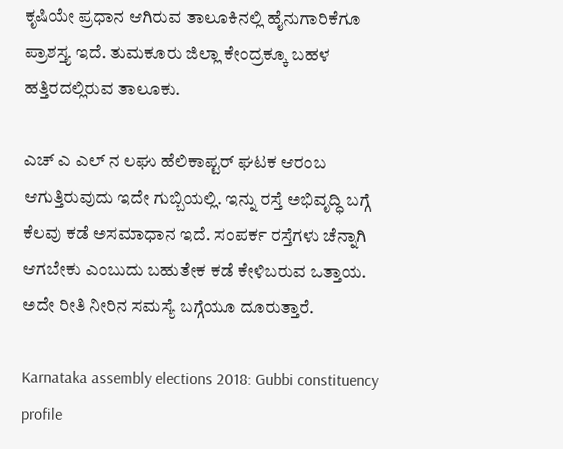ಕೃಷಿಯೇ ಪ್ರಧಾನ ಆಗಿರುವ ತಾಲೂಕಿನಲ್ಲಿ ಹೈನುಗಾರಿಕೆಗೂ ಪ್ರಾಶಸ್ತ್ಯ ಇದೆ. ತುಮಕೂರು ಜಿಲ್ಲಾ ಕೇಂದ್ರಕ್ಕೂ ಬಹಳ ಹತ್ತಿರದಲ್ಲಿರುವ ತಾಲೂಕು.

ಎಚ್ ಎ ಎಲ್ ನ ಲಘು ಹೆಲಿಕಾಪ್ಟರ್ ಘಟಕ ಆರಂಬ ಆಗುತ್ತಿರುವುದು ಇದೇ ಗುಬ್ಬಿಯಲ್ಲಿ. ಇನ್ನು ರಸ್ತೆ ಅಭಿವೃದ್ಧಿ ಬಗ್ಗೆ ಕೆಲವು ಕಡೆ ಅಸಮಾಧಾನ ಇದೆ. ಸಂಪರ್ಕ ರಸ್ತೆಗಳು ಚೆನ್ನಾಗಿ ಆಗಬೇಕು ಎಂಬುದು ಬಹುತೇಕ ಕಡೆ ಕೇಳಿಬರುವ ಒತ್ತಾಯ. ಅದೇ ರೀತಿ ನೀರಿನ ಸಮಸ್ಯೆ ಬಗ್ಗೆಯೂ ದೂರುತ್ತಾರೆ.

Karnataka assembly elections 2018: Gubbi constituency profile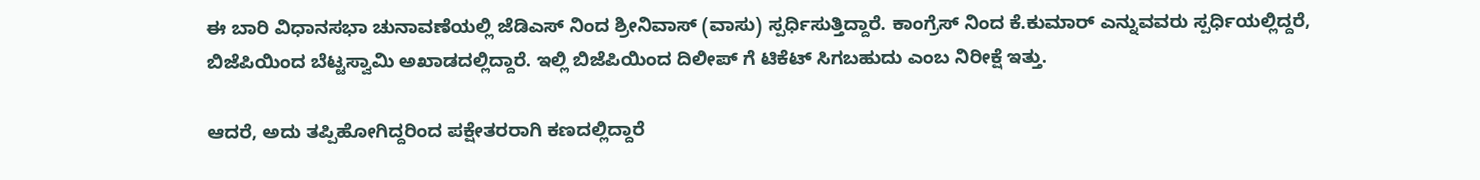ಈ ಬಾರಿ ವಿಧಾನಸಭಾ ಚುನಾವಣೆಯಲ್ಲಿ ಜೆಡಿಎಸ್ ನಿಂದ ಶ್ರೀನಿವಾಸ್ (ವಾಸು) ಸ್ಪರ್ಧಿಸುತ್ತಿದ್ದಾರೆ. ಕಾಂಗ್ರೆಸ್ ನಿಂದ ಕೆ.ಕುಮಾರ್ ಎನ್ನುವವರು ಸ್ಪರ್ಧಿಯಲ್ಲಿದ್ದರೆ, ಬಿಜೆಪಿಯಿಂದ ಬೆಟ್ಟಸ್ವಾಮಿ ಅಖಾಡದಲ್ಲಿದ್ದಾರೆ. ಇಲ್ಲಿ ಬಿಜೆಪಿಯಿಂದ ದಿಲೀಪ್ ಗೆ ಟಿಕೆಟ್ ಸಿಗಬಹುದು ಎಂಬ ನಿರೀಕ್ಷೆ ಇತ್ತು.

ಆದರೆ, ಅದು ತಪ್ಪಿಹೋಗಿದ್ದರಿಂದ ಪಕ್ಷೇತರರಾಗಿ ಕಣದಲ್ಲಿದ್ದಾರೆ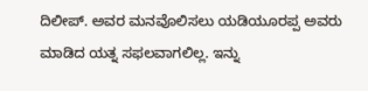ದಿಲೀಪ್. ಅವರ ಮನವೊಲಿಸಲು ಯಡಿಯೂರಪ್ಪ ಅವರು ಮಾಡಿದ ಯತ್ನ ಸಫಲವಾಗಲಿಲ್ಲ. ಇನ್ನು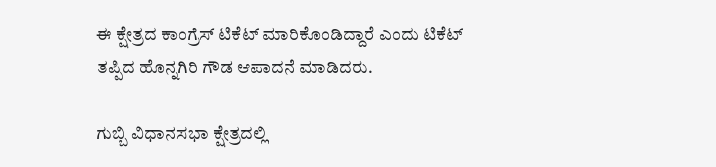ಈ ಕ್ಷೇತ್ರದ ಕಾಂಗ್ರೆಸ್ ಟಿಕೆಟ್ ಮಾರಿಕೊಂಡಿದ್ದಾರೆ ಎಂದು ಟಿಕೆಟ್ ತಪ್ಪಿದ ಹೊನ್ನಗಿರಿ ಗೌಡ ಆಪಾದನೆ ಮಾಡಿದರು.

ಗುಬ್ಬಿ ವಿಧಾನಸಭಾ ಕ್ಷೇತ್ರದಲ್ಲಿ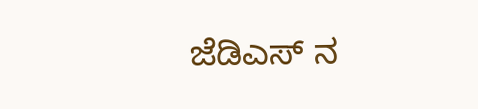ಜೆಡಿಎಸ್ ನ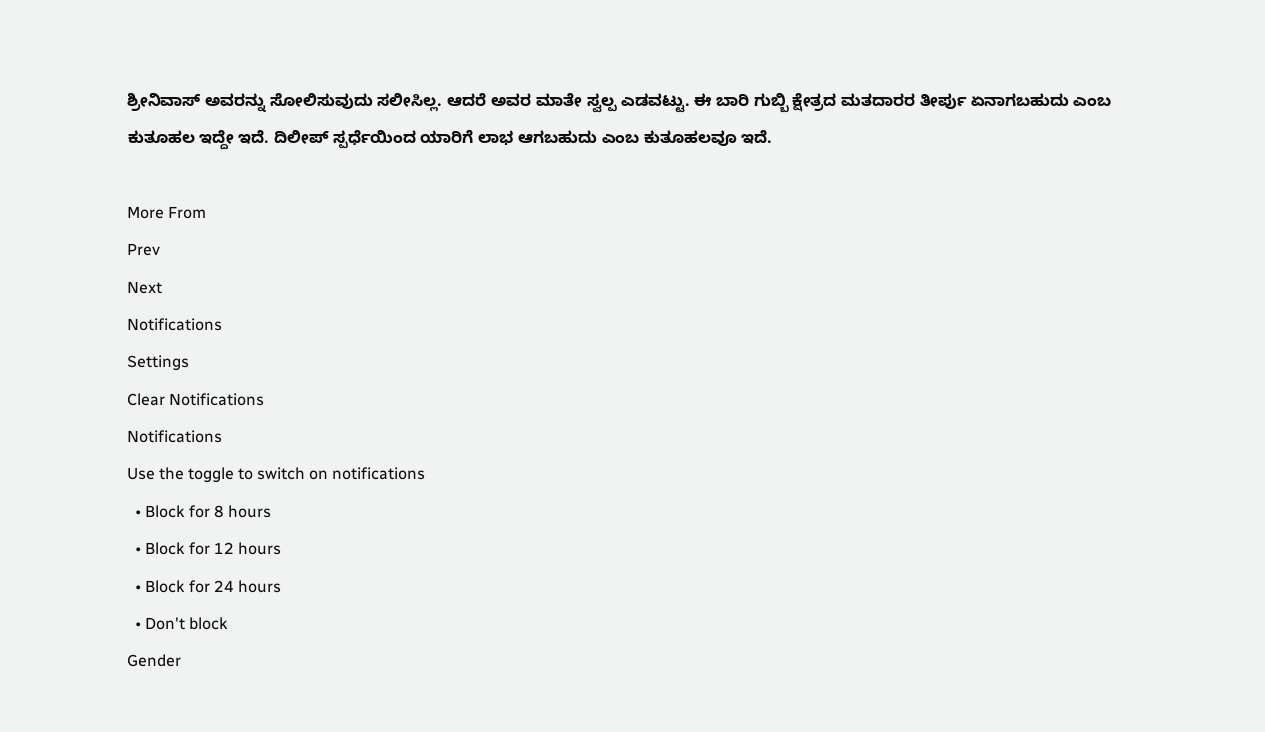ಶ್ರೀನಿವಾಸ್ ಅವರನ್ನು ಸೋಲಿಸುವುದು ಸಲೀಸಿಲ್ಲ. ಆದರೆ ಅವರ ಮಾತೇ ಸ್ವಲ್ಪ ಎಡವಟ್ಟು. ಈ ಬಾರಿ ಗುಬ್ಬಿ ಕ್ಷೇತ್ರದ ಮತದಾರರ ತೀರ್ಪು ಏನಾಗಬಹುದು ಎಂಬ ಕುತೂಹಲ ಇದ್ದೇ ಇದೆ. ದಿಲೀಪ್ ಸ್ಪರ್ಧೆಯಿಂದ ಯಾರಿಗೆ ಲಾಭ ಆಗಬಹುದು ಎಂಬ ಕುತೂಹಲವೂ ಇದೆ.

More From
Prev
Next
Notifications
Settings
Clear Notifications
Notifications
Use the toggle to switch on notifications
  • Block for 8 hours
  • Block for 12 hours
  • Block for 24 hours
  • Don't block
Gender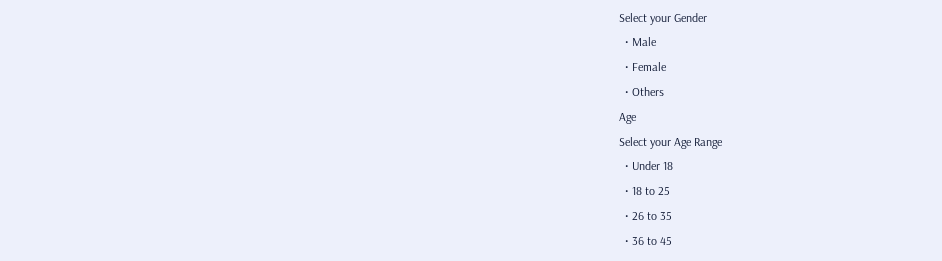Select your Gender
  • Male
  • Female
  • Others
Age
Select your Age Range
  • Under 18
  • 18 to 25
  • 26 to 35
  • 36 to 45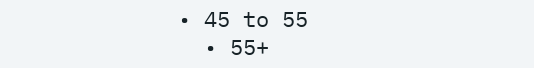• 45 to 55
  • 55+